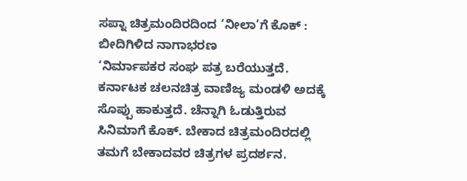ಸಪ್ನಾ ಚಿತ್ರಮಂದಿರದಿಂದ ‘ನೀಲಾ’ಗೆ ಕೊಕ್ : ಬೀದಿಗಿಳಿದ ನಾಗಾಭರಣ
‘ನಿರ್ಮಾಪಕರ ಸಂಘ ಪತ್ರ ಬರೆಯುತ್ತದೆ. ಕರ್ನಾಟಕ ಚಲನಚಿತ್ರ ವಾಣಿಜ್ಯ ಮಂಡಳಿ ಅದಕ್ಕೆ ಸೊಪ್ಪು ಹಾಕುತ್ತದೆ. ಚೆನ್ನಾಗಿ ಓಡುತ್ತಿರುವ ಸಿನಿಮಾಗೆ ಕೊಕ್. ಬೇಕಾದ ಚಿತ್ರಮಂದಿರದಲ್ಲಿ ತಮಗೆ ಬೇಕಾದವರ ಚಿತ್ರಗಳ ಪ್ರದರ್ಶನ.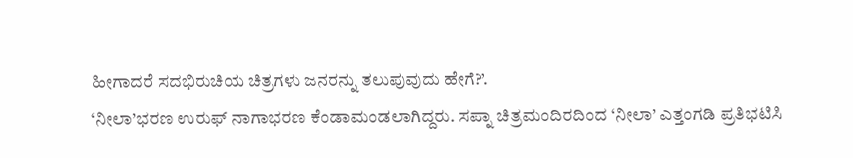ಹೀಗಾದರೆ ಸದಭಿರುಚಿಯ ಚಿತ್ರಗಳು ಜನರನ್ನು ತಲುಪುವುದು ಹೇಗೆ?’.
‘ನೀಲಾ’ಭರಣ ಉರುಫ್ ನಾಗಾಭರಣ ಕೆಂಡಾಮಂಡಲಾಗಿದ್ದರು. ಸಪ್ನಾ ಚಿತ್ರಮಂದಿರದಿಂದ ‘ನೀಲಾ’ ಎತ್ತಂಗಡಿ ಪ್ರತಿಭಟಿಸಿ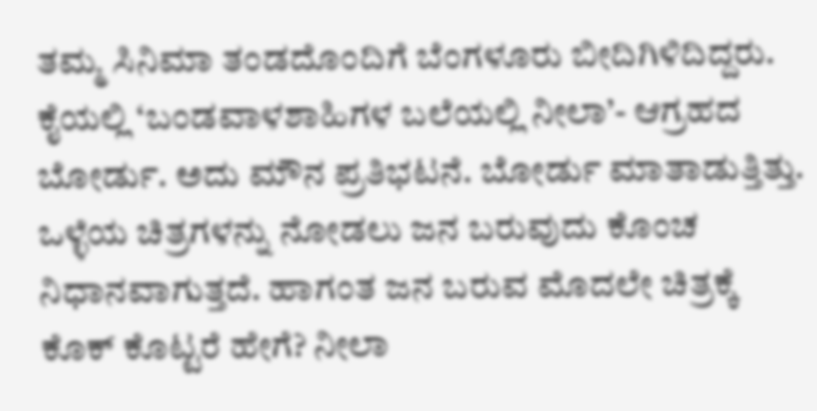ತಮ್ಮ ಸಿನಿಮಾ ತಂಡದೊಂದಿಗೆ ಬೆಂಗಳೂರು ಬೀದಿಗಿಳಿದಿದ್ದರು. ಕೈಯಲ್ಲಿ ‘ಬಂಡವಾಳಶಾಹಿಗಳ ಬಲೆಯಲ್ಲಿ ನೀಲಾ’- ಆಗ್ರಹದ ಬೋರ್ಡು. ಅದು ಮೌನ ಪ್ರತಿಭಟನೆ. ಬೋರ್ಡು ಮಾತಾಡುತ್ತಿತ್ತು.
ಒಳ್ಳೆಯ ಚಿತ್ರಗಳನ್ನು ನೋಡಲು ಜನ ಬರುವುದು ಕೊಂಚ ನಿಧಾನವಾಗುತ್ತದೆ. ಹಾಗಂತ ಜನ ಬರುವ ಮೊದಲೇ ಚಿತ್ರಕ್ಕೆ ಕೊಕ್ ಕೊಟ್ಟರೆ ಹೇಗೆ? ನೀಲಾ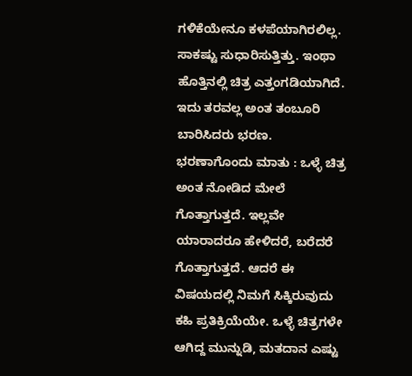ಗಳಿಕೆಯೇನೂ ಕಳಪೆಯಾಗಿರಲಿಲ್ಲ. ಸಾಕಷ್ಟು ಸುಧಾರಿಸುತ್ತಿತ್ತು. ಇಂಥಾ ಹೊತ್ತಿನಲ್ಲಿ ಚಿತ್ರ ಎತ್ತಂಗಡಿಯಾಗಿದೆ. ಇದು ತರವಲ್ಲ ಅಂತ ತಂಬೂರಿ ಬಾರಿಸಿದರು ಭರಣ.
ಭರಣಾಗೊಂದು ಮಾತು : ಒಳ್ಳೆ ಚಿತ್ರ ಅಂತ ನೋಡಿದ ಮೇಲೆ ಗೊತ್ತಾಗುತ್ತದೆ. ಇಲ್ಲವೇ ಯಾರಾದರೂ ಹೇಳಿದರೆ, ಬರೆದರೆ ಗೊತ್ತಾಗುತ್ತದೆ. ಆದರೆ ಈ ವಿಷಯದಲ್ಲಿ ನಿಮಗೆ ಸಿಕ್ಕಿರುವುದು ಕಹಿ ಪ್ರತಿಕ್ರಿಯೆಯೇ. ಒಳ್ಳೆ ಚಿತ್ರಗಳೇ ಆಗಿದ್ದ ಮುನ್ನುಡಿ, ಮತದಾನ ಎಷ್ಟು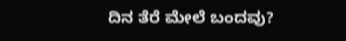ದಿನ ತೆರೆ ಮೇಲೆ ಬಂದವು?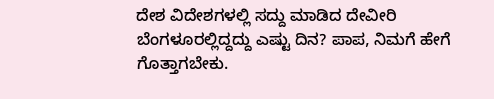ದೇಶ ವಿದೇಶಗಳಲ್ಲಿ ಸದ್ದು ಮಾಡಿದ ದೇವೀರಿ ಬೆಂಗಳೂರಲ್ಲಿದ್ದದ್ದು ಎಷ್ಟು ದಿನ? ಪಾಪ, ನಿಮಗೆ ಹೇಗೆ ಗೊತ್ತಾಗಬೇಕು.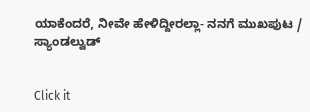ಯಾಕೆಂದರೆ, ನೀವೇ ಹೇಳಿದ್ದೀರಲ್ಲಾ- ನನಗೆ ಮುಖಪುಟ / ಸ್ಯಾಂಡಲ್ವುಡ್


Click it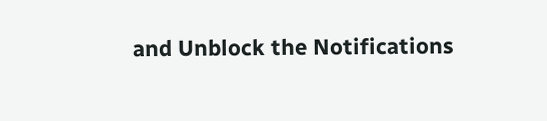and Unblock the Notifications